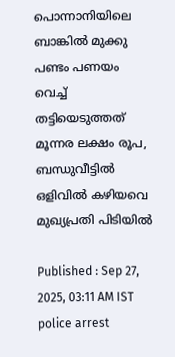പൊന്നാനിയിലെ ബാങ്കിൽ മുക്കു പണ്ടം പണയം വെച്ച് തട്ടിയെടുത്തത് മൂന്നര ലക്ഷം രൂപ, ബന്ധുവീട്ടിൽ ഒളിവിൽ കഴിയവെ മുഖ്യപ്രതി പിടിയിൽ

Published : Sep 27, 2025, 03:11 AM IST
police arrest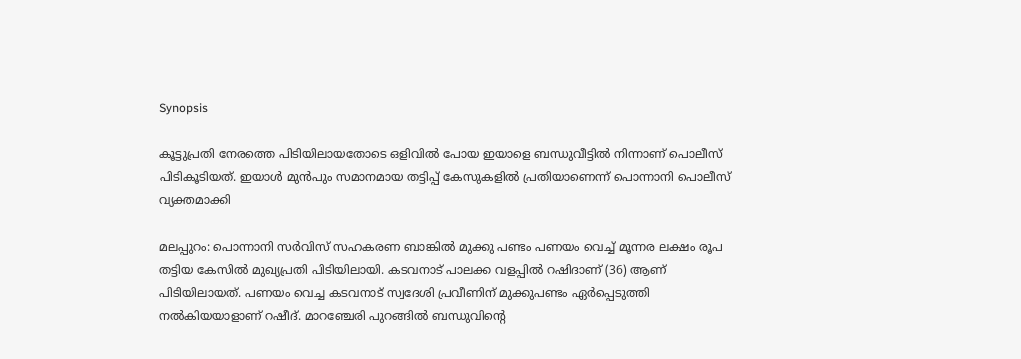Synopsis

കൂട്ടുപ്രതി നേരത്തെ പിടിയിലായതോടെ ഒളിവിൽ പോയ ഇയാളെ ബന്ധുവീട്ടിൽ നിന്നാണ് പൊലീസ് പിടികൂടിയത്. ഇയാൾ മുൻപും സമാനമായ തട്ടിപ്പ് കേസുകളിൽ പ്രതിയാണെന്ന് പൊന്നാനി പൊലീസ് വ്യക്തമാക്കി

മലപ്പുറം: പൊന്നാനി സര്‍വിസ് സഹകരണ ബാങ്കില്‍ മുക്കു പണ്ടം പണയം വെച്ച് മൂന്നര ലക്ഷം രൂപ തട്ടിയ കേസില്‍ മുഖ്യപ്രതി പിടിയിലായി. കടവനാട് പാലക്ക വളപ്പില്‍ റഷിദാണ് (36) ആണ് പിടിയിലായത്. പണയം വെച്ച കടവനാട് സ്വദേശി പ്രവീണിന് മുക്കുപണ്ടം ഏര്‍പ്പെടുത്തി നല്‍കിയയാളാണ് റഷീദ്. മാറഞ്ചേരി പുറങ്ങില്‍ ബന്ധുവിന്‍റെ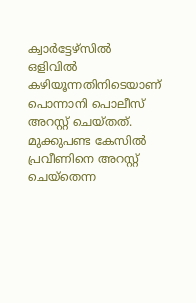ക്വാര്‍ട്ടേഴ്സില്‍ ഒളിവില്‍ കഴിയൂന്നതിനിടെയാണ് പൊന്നാനി പൊലീസ് അറസ്റ്റ് ചെയ്തത്. മുക്കുപണ്ട കേസില്‍ പ്രവീണിനെ അറസ്റ്റ് ചെയ്തെന്ന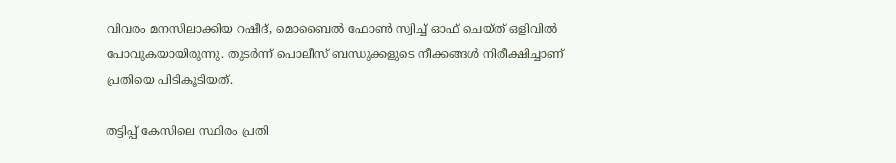വിവരം മനസിലാക്കിയ റഷീദ്, മൊബൈല്‍ ഫോണ്‍ സ്വിച്ച് ഓഫ് ചെയ്ത് ഒളിവില്‍ പോവുകയായിരുന്നു. തുടര്‍ന്ന് പൊലീസ് ബന്ധുക്കളുടെ നീക്കങ്ങള്‍ നിരീക്ഷിച്ചാണ് പ്രതിയെ പിടികൂടിയത്.

തട്ടിപ്പ് കേസിലെ സ്ഥിരം പ്രതി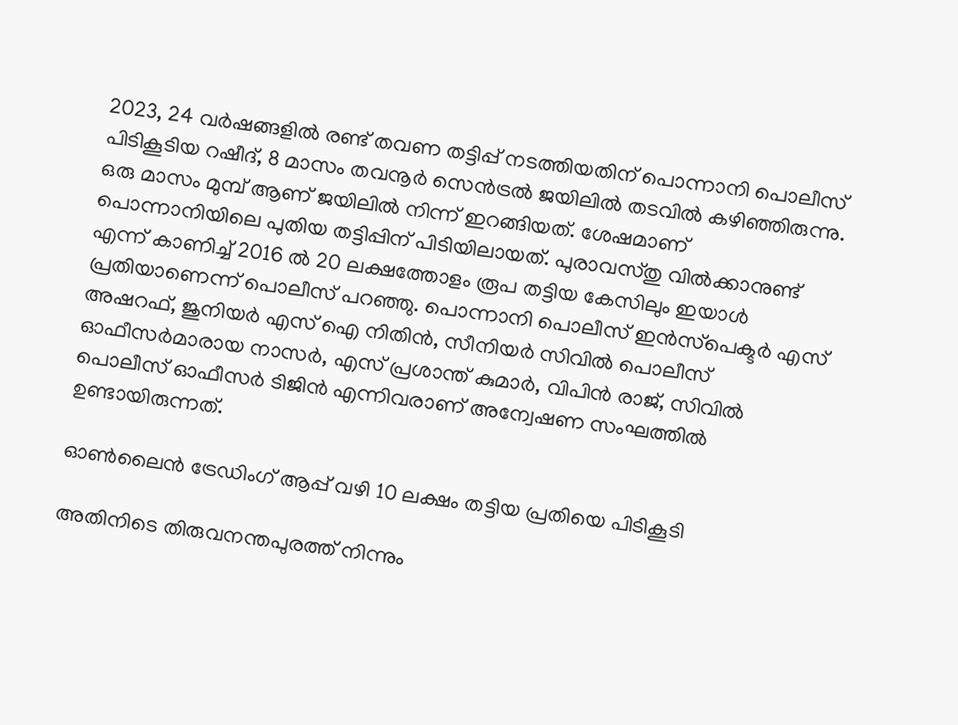2023, 24 വര്‍ഷങ്ങളില്‍ രണ്ട് തവണ തട്ടിപ്പ് നടത്തിയതിന് പൊന്നാനി പൊലീസ് പിടികൂടിയ റഷീദ്, 8 മാസം തവനൂര്‍ സെന്‍ട്രല്‍ ജയിലില്‍ തടവില്‍ കഴിഞ്ഞിരുന്നു. ഒരു മാസം മുമ്പ് ആണ് ജയിലില്‍ നിന്ന് ഇറങ്ങിയത്. ശേഷമാണ് പൊന്നാനിയിലെ പുതിയ തട്ടിപ്പിന് പിടിയിലായത്. പുരാവസ്തു വില്‍ക്കാനുണ്ട് എന്ന് കാണിച്ച് 2016 ല്‍ 20 ലക്ഷത്തോളം രൂപ തട്ടിയ കേസിലും ഇയാള്‍ പ്രതിയാണെന്ന് പൊലീസ് പറഞ്ഞു. പൊന്നാനി പൊലീസ് ഇന്‍സ്‌പെക്ടര്‍ എസ് അഷറഫ്, ജുനിയര്‍ എസ് ഐ നിതിന്‍, സീനിയര്‍ സിവില്‍ പൊലീസ് ഓഫീസര്‍മാരായ നാസര്‍, എസ് പ്രശാന്ത് കുമാര്‍, വിപിന്‍ രാജ്, സിവില്‍ പൊലീസ് ഓഫീസര്‍ ടിജിന്‍ എന്നിവരാണ് അന്വേഷണ സംഘത്തില്‍ ഉണ്ടായിരുന്നത്.

ഓൺലൈൻ ട്രേഡിംഗ് ആപ്പ് വഴി 10 ലക്ഷം തട്ടിയ പ്രതിയെ പിടികൂടി

അതിനിടെ തിരുവനന്തപുരത്ത് നിന്നും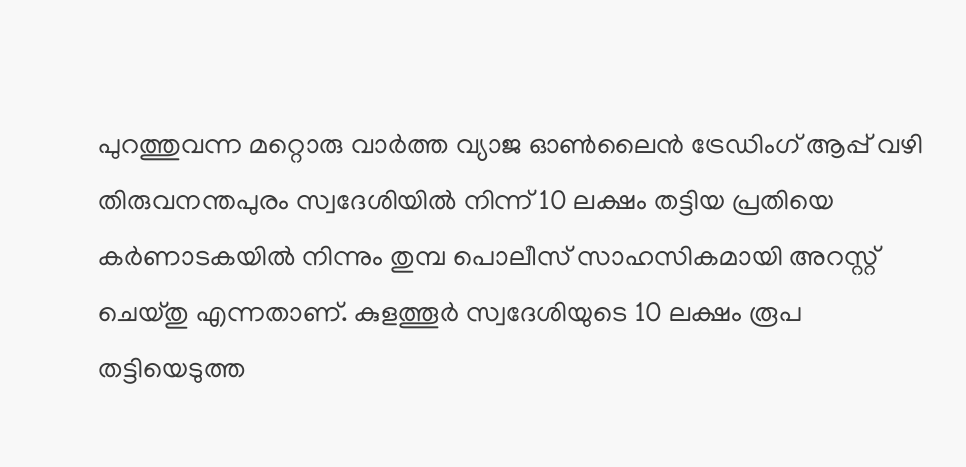പുറത്തുവന്ന മറ്റൊരു വാർത്ത വ്യാജ ഓൺലൈൻ ട്രേഡിംഗ് ആപ്പ് വഴി തിരുവനന്തപുരം സ്വദേശിയിൽ നിന്ന് 10 ലക്ഷം തട്ടിയ പ്രതിയെ കർണാടകയിൽ നിന്നും തുമ്പ പൊലീസ് സാഹസികമായി അറസ്റ്റ് ചെയ്തു എന്നതാണ്. കുളത്തൂർ സ്വദേശിയുടെ 10 ലക്ഷം രൂപ തട്ടിയെടുത്ത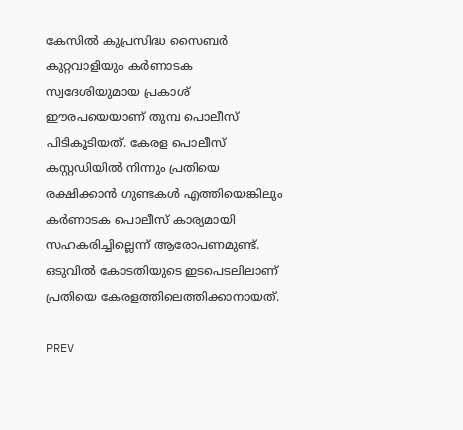കേസിൽ കുപ്രസിദ്ധ സൈബർ കുറ്റവാളിയും കർണാടക സ്വദേശിയുമായ പ്രകാശ് ഈരപയെയാണ് തുമ്പ പൊലീസ് പിടികൂടിയത്. കേരള പൊലീസ് കസ്റ്റഡിയിൽ നിന്നും പ്രതിയെ രക്ഷിക്കാൻ ഗുണ്ടകൾ എത്തിയെങ്കിലും കർണാടക പൊലീസ് കാര്യമായി സഹകരിച്ചില്ലെന്ന് ആരോപണമുണ്ട്. ഒടുവിൽ കോടതിയുടെ ഇടപെടലിലാണ് പ്രതിയെ കേരളത്തിലെത്തിക്കാനായത്.

PREV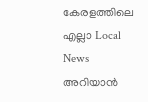കേരളത്തിലെ എല്ലാ Local News അറിയാൻ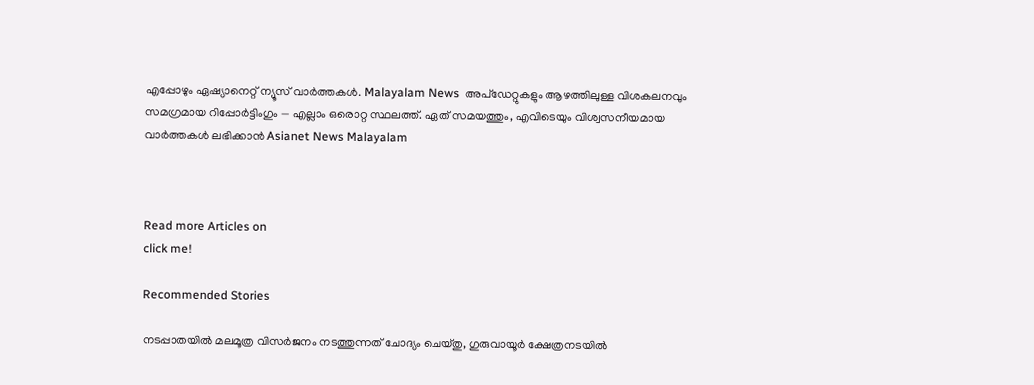എപ്പോഴും ഏഷ്യാനെറ്റ് ന്യൂസ് വാർത്തകൾ. Malayalam News  അപ്‌ഡേറ്റുകളും ആഴത്തിലുള്ള വിശകലനവും സമഗ്രമായ റിപ്പോർട്ടിംഗും — എല്ലാം ഒരൊറ്റ സ്ഥലത്ത്. ഏത് സമയത്തും, എവിടെയും വിശ്വസനീയമായ വാർത്തകൾ ലഭിക്കാൻ Asianet News Malayalam



Read more Articles on
click me!

Recommended Stories

നടപ്പാതയില്‍ മലമൂത്ര വിസര്‍ജനം നടത്തുന്നത് ചോദ്യം ചെയ്തു, ഗുരുവായൂർ ക്ഷേത്രനടയിൽ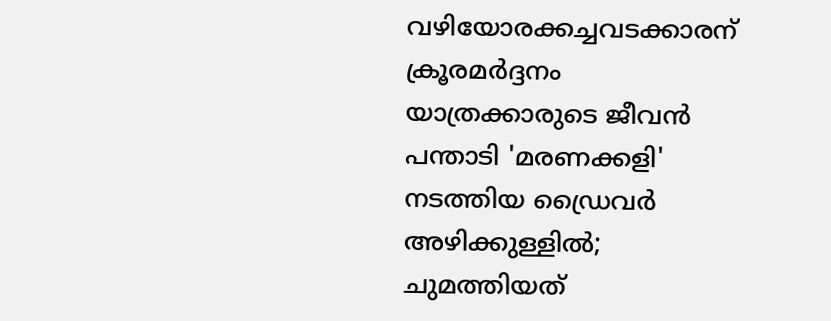വഴിയോരക്കച്ചവടക്കാരന് ക്രൂരമർദ്ദനം
യാത്രക്കാരുടെ ജീവന്‍ പന്താടി 'മരണക്കളി' നടത്തിയ ഡ്രൈവർ അഴിക്കുള്ളിൽ; ചുമത്തിയത്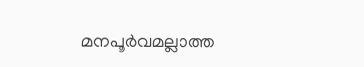മനപൂര്‍വമല്ലാത്ത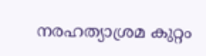നരഹത്യാശ്രമ കുറ്റം